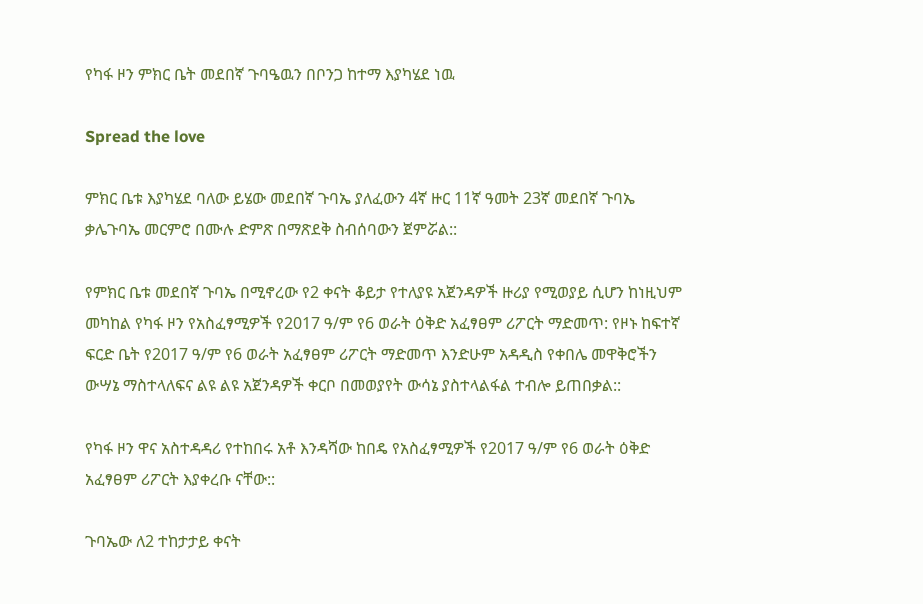የካፋ ዞን ምክር ቤት መደበኛ ጉባዔዉን በቦንጋ ከተማ እያካሄደ ነዉ

Spread the love

ምክር ቤቱ እያካሄደ ባለው ይሄው መደበኛ ጉባኤ ያለፈውን 4ኛ ዙር 11ኛ ዓመት 23ኛ መደበኛ ጉባኤ ቃሌጉባኤ መርምሮ በሙሉ ድምጽ በማጽደቅ ስብሰባውን ጀምሯል::

የምክር ቤቱ መደበኛ ጉባኤ በሚኖረው የ2 ቀናት ቆይታ የተለያዩ አጀንዳዎች ዙሪያ የሚወያይ ሲሆን ከነዚህም መካከል የካፋ ዞን የአስፈፃሚዎች የ2017 ዓ/ም የ6 ወራት ዕቅድ አፈፃፀም ሪፖርት ማድመጥ: የዞኑ ከፍተኛ ፍርድ ቤት የ2017 ዓ/ም የ6 ወራት አፈፃፀም ሪፖርት ማድመጥ እንድሁም አዳዲስ የቀበሌ መዋቅሮችን ውሣኔ ማስተላለፍና ልዩ ልዩ አጀንዳዎች ቀርቦ በመወያየት ውሳኔ ያስተላልፋል ተብሎ ይጠበቃል::

የካፋ ዞን ዋና አስተዳዳሪ የተከበሩ አቶ እንዳሻው ከበዴ የአስፈፃሚዎች የ2017 ዓ/ም የ6 ወራት ዕቅድ አፈፃፀም ሪፖርት እያቀረቡ ናቸው::

ጉባኤው ለ2 ተከታታይ ቀናት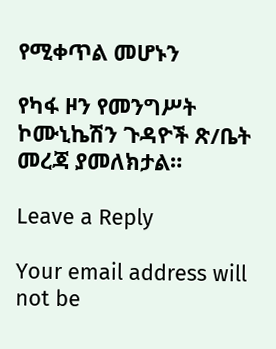የሚቀጥል መሆኑን

የካፋ ዞን የመንግሥት ኮሙኒኬሽን ጉዳዮች ጽ/ቤት መረጃ ያመለክታል።

Leave a Reply

Your email address will not be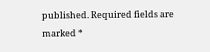published. Required fields are marked *